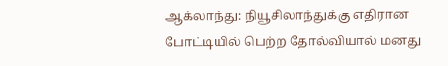ஆக்லாந்து: நியூசிலாந்துக்கு எதிரான போட்டியில் பெற்ற தோல்வியால் மனது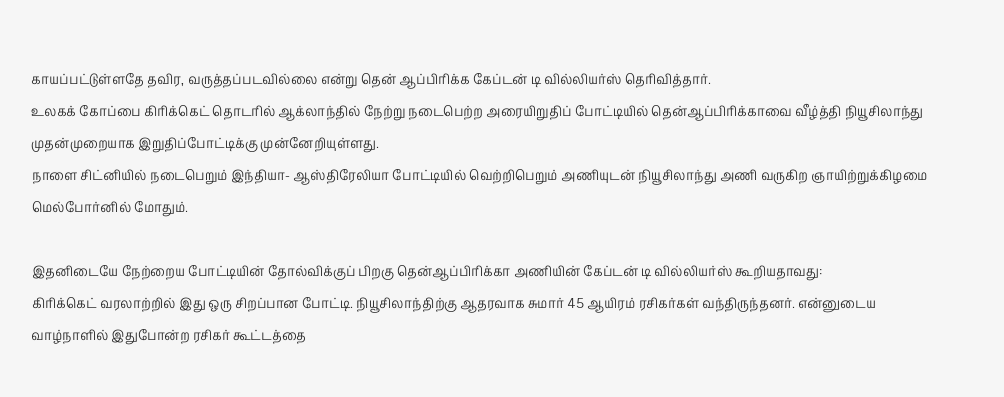காயப்பட்டுள்ளதே தவிர, வருத்தப்படவில்லை என்று தென் ஆப்பிரிக்க கேப்டன் டி வில்லியர்ஸ் தெரிவித்தார்.
உலகக் கோப்பை கிரிக்கெட் தொடரில் ஆக்லாந்தில் நேற்று நடைபெற்ற அரையிறுதிப் போட்டியில் தென்ஆப்பிரிக்காவை வீழ்த்தி நியூசிலாந்து முதன்முறையாக இறுதிப்போட்டிக்கு முன்னேறியுள்ளது.
நாளை சிட்னியில் நடைபெறும் இந்தியா- ஆஸ்திரேலியா போட்டியில் வெற்றிபெறும் அணியுடன் நியூசிலாந்து அணி வருகிற ஞாயிற்றுக்கிழமை மெல்போர்னில் மோதும்.

இதனிடையே நேற்றைய போட்டியின் தோல்விக்குப் பிறகு தென்ஆப்பிரிக்கா அணியின் கேப்டன் டி வில்லியர்ஸ் கூறியதாவது:
கிரிக்கெட் வரலாற்றில் இது ஒரு சிறப்பான போட்டி. நியூசிலாந்திற்கு ஆதரவாக சுமார் 45 ஆயிரம் ரசிகர்கள் வந்திருந்தனர். என்னுடைய வாழ்நாளில் இதுபோன்ற ரசிகர் கூட்டத்தை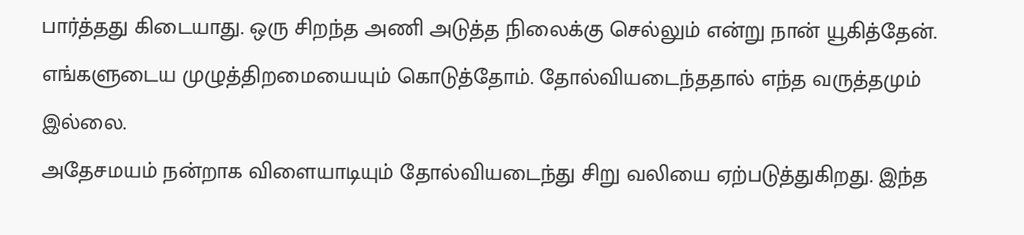பார்த்தது கிடையாது. ஒரு சிறந்த அணி அடுத்த நிலைக்கு செல்லும் என்று நான் யூகித்தேன். எங்களுடைய முழுத்திறமையையும் கொடுத்தோம். தோல்வியடைந்ததால் எந்த வருத்தமும் இல்லை.
அதேசமயம் நன்றாக விளையாடியும் தோல்வியடைந்து சிறு வலியை ஏற்படுத்துகிறது. இந்த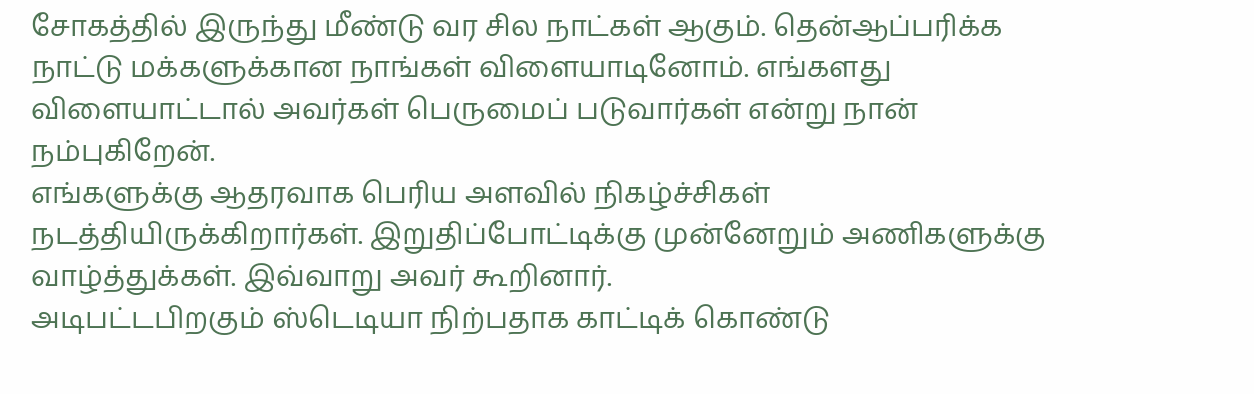சோகத்தில் இருந்து மீண்டு வர சில நாட்கள் ஆகும். தென்ஆப்பரிக்க நாட்டு மக்களுக்கான நாங்கள் விளையாடினோம். எங்களது விளையாட்டால் அவர்கள் பெருமைப் படுவார்கள் என்று நான் நம்புகிறேன்.
எங்களுக்கு ஆதரவாக பெரிய அளவில் நிகழ்ச்சிகள் நடத்தியிருக்கிறார்கள். இறுதிப்போட்டிக்கு முன்னேறும் அணிகளுக்கு வாழ்த்துக்கள். இவ்வாறு அவர் கூறினார்.
அடிபட்டபிறகும் ஸ்டெடியா நிற்பதாக காட்டிக் கொண்டு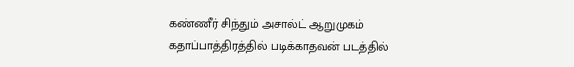கண்ணீர் சிந்தும் அசால்ட் ஆறுமுகம் கதாப்பாத்திரத்தில் படிக்காதவன் படத்தில்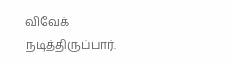விவேக் நடித்திருப்பார்.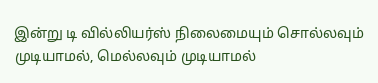இன்று டி வில்லியர்ஸ் நிலைமையும் சொல்லவும் முடியாமல், மெல்லவும் முடியாமல்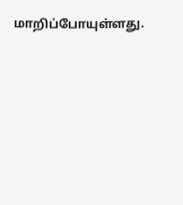மாறிப்போயுள்ளது.